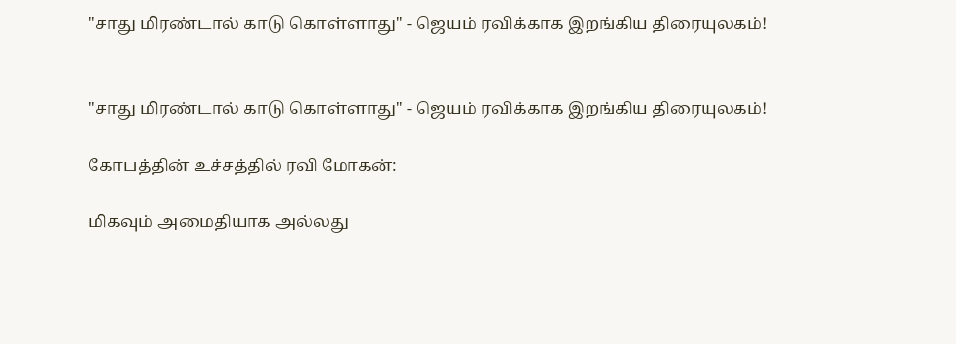"சாது மிரண்டால் காடு கொள்ளாது" - ஜெயம் ரவிக்காக இறங்கிய திரையுலகம்!


"சாது மிரண்டால் காடு கொள்ளாது" - ஜெயம் ரவிக்காக இறங்கிய திரையுலகம்!

கோபத்தின் உச்சத்தில் ரவி மோகன்:

மிகவும் அமைதியாக அல்லது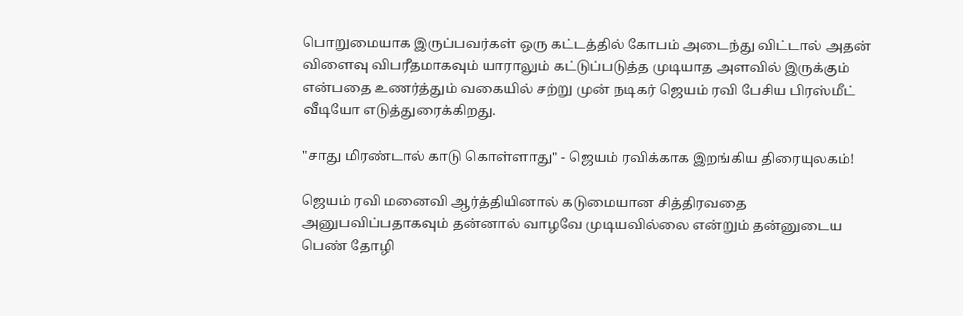பொறுமையாக இருப்பவர்கள் ஒரு கட்டத்தில் கோபம் அடைந்து விட்டால் அதன் விளைவு விபரீதமாகவும் யாராலும் கட்டுப்படுத்த முடியாத அளவில் இருக்கும் என்பதை உணர்த்தும் வகையில் சற்று முன் நடிகர் ஜெயம் ரவி பேசிய பிரஸ்மீட் வீடியோ எடுத்துரைக்கிறது.

"சாது மிரண்டால் காடு கொள்ளாது" - ஜெயம் ரவிக்காக இறங்கிய திரையுலகம்!

ஜெயம் ரவி மனைவி ஆர்த்தியினால் கடுமையான சித்திரவதை அனுபவிப்பதாகவும் தன்னால் வாழவே முடியவில்லை என்றும் தன்னுடைய பெண் தோழி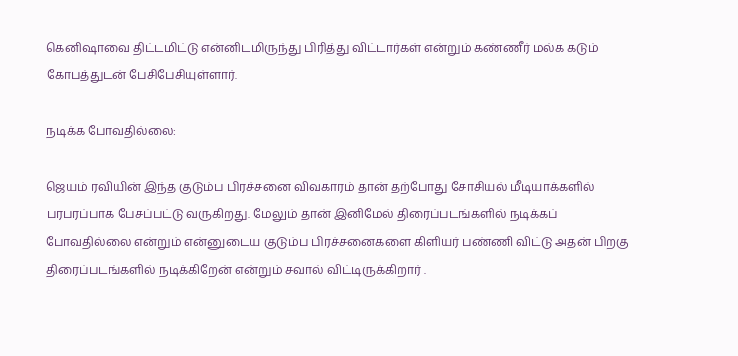கெனிஷாவை திட்டமிட்டு என்னிடமிருந்து பிரித்து விட்டார்கள் என்றும் கண்ணீர் மல்க கடும் கோபத்துடன் பேசிபேசியுள்ளார்.

நடிக்க போவதில்லை:

ஜெயம் ரவியின் இந்த குடும்ப பிரச்சனை விவகாரம் தான் தற்போது சோசியல் மீடியாக்களில் பரபரப்பாக பேசப்பட்டு வருகிறது. மேலும் தான் இனிமேல் திரைப்படங்களில் நடிக்கப் போவதில்லை என்றும் என்னுடைய குடும்ப பிரச்சனைகளை கிளியர் பண்ணி விட்டு அதன் பிறகு திரைப்படங்களில் நடிக்கிறேன் என்றும் சவால் விட்டிருக்கிறார் .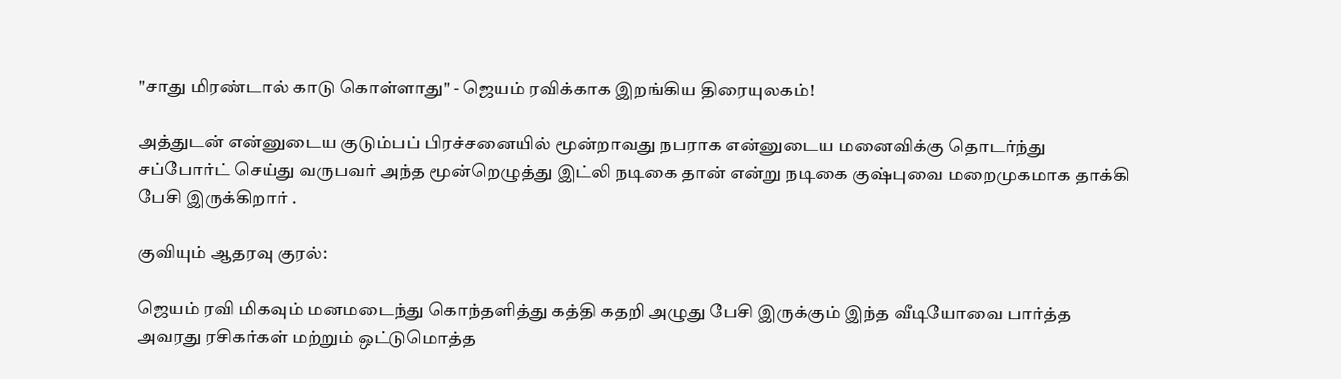"சாது மிரண்டால் காடு கொள்ளாது" - ஜெயம் ரவிக்காக இறங்கிய திரையுலகம்!

அத்துடன் என்னுடைய குடும்பப் பிரச்சனையில் மூன்றாவது நபராக என்னுடைய மனைவிக்கு தொடர்ந்து சப்போர்ட் செய்து வருபவர் அந்த மூன்றெழுத்து இட்லி நடிகை தான் என்று நடிகை குஷ்புவை மறைமுகமாக தாக்கி பேசி இருக்கிறார் .

குவியும் ஆதரவு குரல்:

ஜெயம் ரவி மிகவும் மனமடைந்து கொந்தளித்து கத்தி கதறி அழுது பேசி இருக்கும் இந்த வீடியோவை பார்த்த அவரது ரசிகர்கள் மற்றும் ஒட்டுமொத்த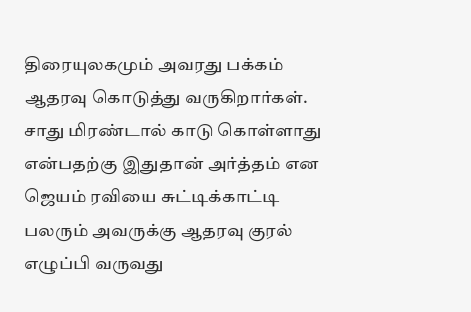திரையுலகமும் அவரது பக்கம் ஆதரவு கொடுத்து வருகிறார்கள். சாது மிரண்டால் காடு கொள்ளாது என்பதற்கு இதுதான் அர்த்தம் என ஜெயம் ரவியை சுட்டிக்காட்டி பலரும் அவருக்கு ஆதரவு குரல் எழுப்பி வருவது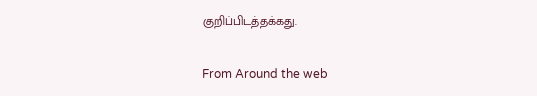குறிப்பிடத்தக்கது.

From Around the web